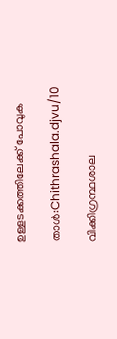ഉള്ളടക്കത്തിലേക്ക് പോവുക

താൾ:Chithrashala.djvu/10

വിക്കിഗ്രന്ഥശാല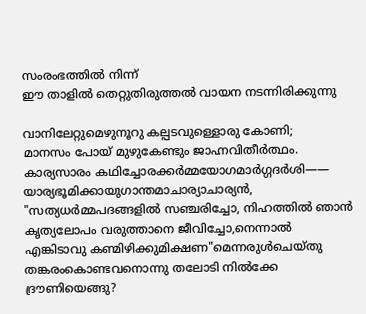സംരംഭത്തിൽ നിന്ന്
ഈ താളിൽ തെറ്റുതിരുത്തൽ വായന നടന്നിരിക്കുന്നു

വാനിലേറ്റുമെഴുനൂറു കല്പടവുള്ളൊരു കോണി;
മാനസം പോയ് മുഴുകേണ്ടും ജാഹ്നവിതീർത്ഥം.
കാര്യസാരം കഥിച്ചോരക്കർമ്മയോഗമാർഗ്ഗദർശി——
യാര്യഭൂമിക്കായുഗാന്തമാചാര്യാചാര്യൻ,
"സത്യധർമ്മപദങ്ങളിൽ സഞ്ചരിച്ചോ, നിഹത്തിൽ ഞാൻ
കൃത്യലോപം വരുത്താനെ ജീവിച്ചോ,നെന്നാൽ
എങ്കിടാവു കണ്മിഴിക്കുമിക്ഷണ"മെന്നരുൾചെയ്തു
തങ്കരംകൊണ്ടവനൊന്നു തലോടി നിൽക്കേ
ദ്രൗണിയെങ്ങു?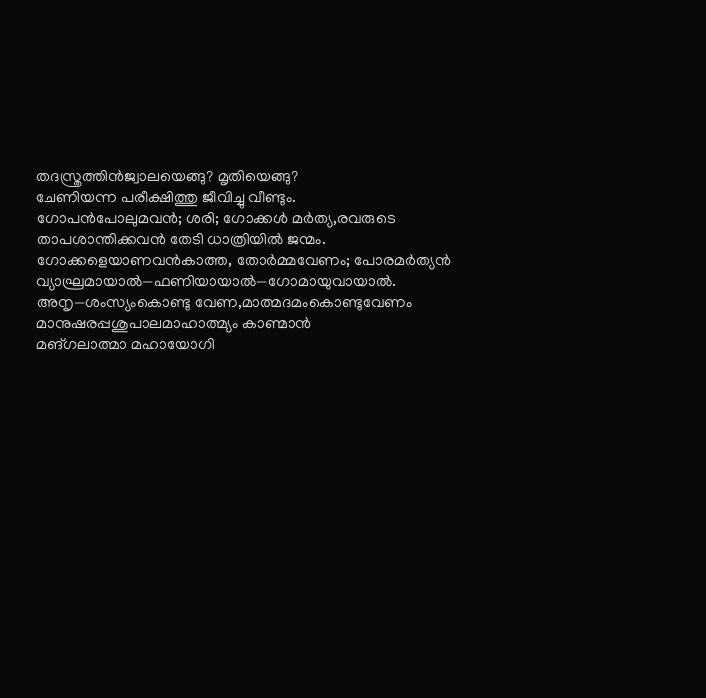തദസ്ത്രത്തിൻജ്വാലയെങ്ങു? മൃതിയെങ്ങു?
ചേണിയന്ന പരീക്ഷിത്തു ജീവിച്ചു വീണ്ടും.
ഗോപൻപോലുമവൻ; ശരി; ഗോക്കൾ മർത്യ,രവരുടെ
താപശാന്തിക്കവൻ തേടി ധാത്രിയിൽ ജന്മം.
ഗോക്കളെയാണവൻകാത്ത, തോർമ്മവേണം; പോരമർത്യൻ
വ്യാഘ്രമായാൽ—ഫണിയായാൽ—ഗോമായുവായാൽ.
അനൃ—ശംസ്യംകൊണ്ടു വേണ,മാത്മദമംകൊണ്ടുവേണം
മാനുഷരപ്പശുപാലമാഹാത്മ്യം കാണ്മാൻ
മങ്‌ഗലാത്മാ മഹായോഗി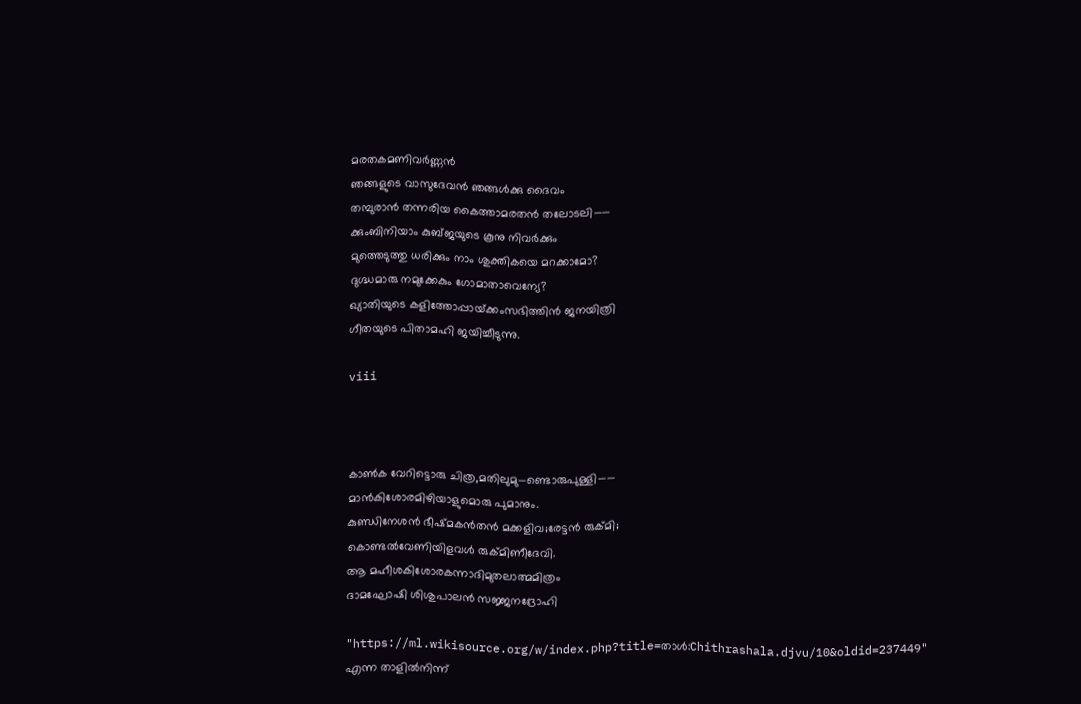മരതകമണിവർണ്ണൻ
ഞങ്ങളുടെ വാസുദേവൻ ഞങ്ങൾക്കു ദൈവം
തമ്പുരാൻ തന്നരിയ കൈത്താമരതൻ തലോടലി——
ക്കുംബിനിയാം കുബ്ജയുടെ കൂനു നിവർക്കും
മുത്തെടുത്തു ധരിക്കും നാം ശുക്തികയെ മറക്കാമോ?
ദുഗ്ദ്ധമാരു നമുക്കേകും ഗോമാതാവെന്യേ?
ഖ്യാതിയുടെ കളിത്തോപ്പായ്‌ക്കംസഭിത്തിൻ ജനയിത്രി
ഗീതയുടെ പിതാമഹി ജയിച്ചീടുന്നു.

viii



കാൺക വേറിട്ടൊരു ചിത്ര,മതിലുമു—ണ്ടൊരുപുള്ളി——
മാൻകിശോരമിഴിയാളുമൊരു പുമാനും.
കുണ്ഡിനേശൻ ഭീഷ്മകൻതൻ മക്കളിവ;രേട്ടൻ രുക്മി;
കൊണ്ടൽവേണിയിളവൾ രുക്മിണീദേവി.
ആ മഹീശകിശോരകന്നാദിമുതലാത്മമിത്രം
ദാമഘോഷി ശിശുപാലൻ സജ്ജനദ്രോഹി

"https://ml.wikisource.org/w/index.php?title=താൾ:Chithrashala.djvu/10&oldid=237449" എന്ന താളിൽനിന്ന്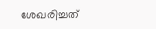ശേഖരിച്ചത്